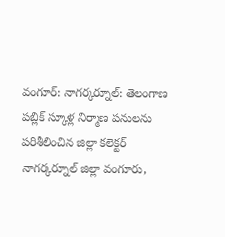వంగూర్: నాగర్కర్నూల్: తెలంగాణ పబ్లిక్ స్కూళ్ల నిర్మాణ పనులను పరిశీలించిన జిల్లా కలెక్టర్
నాగర్కర్నూల్ జిల్లా వంగూరు,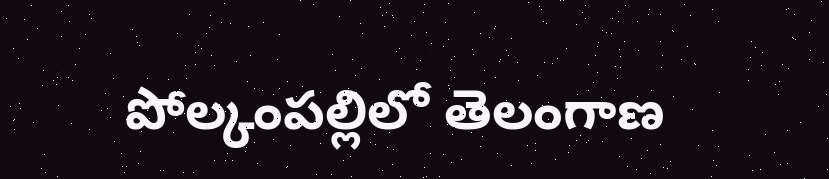పోల్కంపల్లిలో తెలంగాణ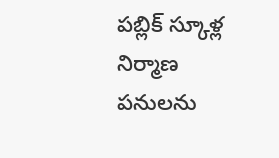పబ్లిక్ స్కూళ్ల నిర్మాణ పనులను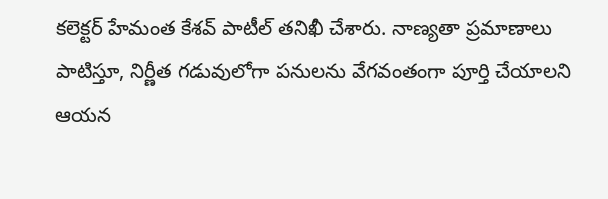కలెక్టర్ హేమంత కేశవ్ పాటీల్ తనిఖీ చేశారు. నాణ్యతా ప్రమాణాలు పాటిస్తూ, నిర్ణీత గడువులోగా పనులను వేగవంతంగా పూర్తి చేయాలని ఆయన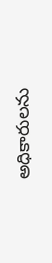అధికారులను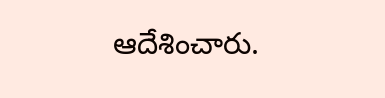ఆదేశించారు.